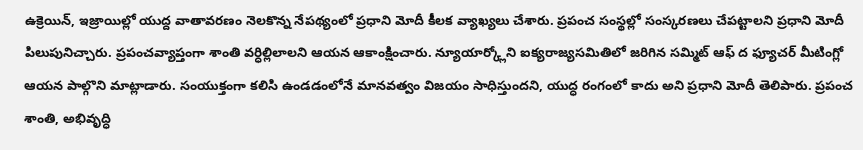ఉక్రెయిన్, ఇజ్రాయిల్లో యుద్ద వాతావరణం నెలకొన్న నేపథ్యంలో ప్రధాని మోదీ కీలక వ్యాఖ్యలు చేశారు. ప్రపంచ సంస్థల్లో సంస్కరణలు చేపట్టాలని ప్రధాని మోదీ పిలుపునిచ్చారు. ప్రపంచవ్యాప్తంగా శాంతి వర్ధిల్లిలాలని ఆయన ఆకాంక్షించారు. న్యూయార్క్లోని ఐక్యరాజ్యసమితిలో జరిగిన సమ్మిట్ ఆఫ్ ద ఫ్యూచర్ మీటింగ్లో ఆయన పాల్గొని మాట్లాడారు. సంయుక్తంగా కలిసి ఉండడంలోనే మానవత్వం విజయం సాధిస్తుందని, యుద్ధ రంగంలో కాదు అని ప్రధాని మోదీ తెలిపారు. ప్రపంచ శాంతి, అభివృద్ధి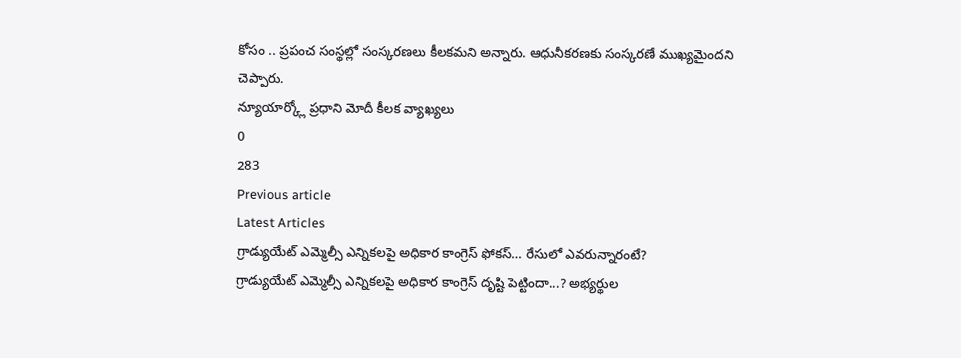కోసం .. ప్రపంచ సంస్థల్లో సంస్కరణలు కీలకమని అన్నారు. ఆధునీకరణకు సంస్కరణే ముఖ్యమైందని చెప్పారు.
న్యూయార్క్లో ప్రధాని మోదీ కీలక వ్యాఖ్యలు
0
283
Previous article
Latest Articles
గ్రాడ్యుయేట్ ఎమ్మెల్సీ ఎన్నికలపై అధికార కాంగ్రెస్ ఫోకస్… రేసులో ఎవరున్నారంటే?
గ్రాడ్యుయేట్ ఎమ్మెల్సీ ఎన్నికలపై అధికార కాంగ్రెస్ దృష్టి పెట్టిందా...? అభ్యర్థుల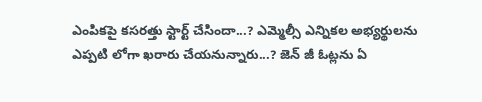ఎంపికపై కసరత్తు స్టార్ట్ చేసిందా...? ఎమ్మెల్సీ ఎన్నికల అభ్యర్థులను ఎప్పటి లోగా ఖరారు చేయనున్నారు...? జెన్ జీ ఓట్లను ఏ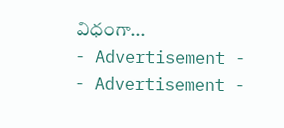విధంగా...
- Advertisement -
- Advertisement -